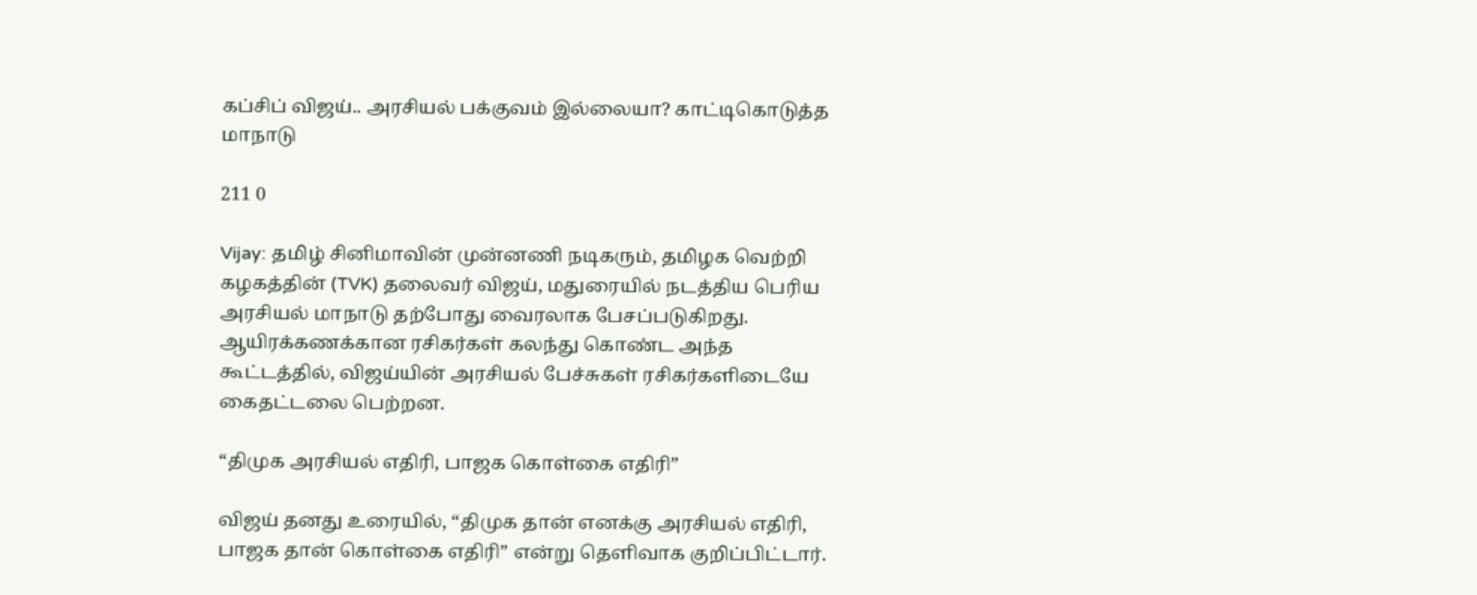கப்சிப் விஜய்.. அரசியல் பக்குவம் இல்லையா? காட்டிகொடுத்த மாநாடு

211 0

Vijay: தமிழ் சினிமாவின் முன்னணி நடிகரும், தமிழக வெற்றி கழகத்தின் (TVK) தலைவர் விஜய், மதுரையில் நடத்திய பெரிய அரசியல் மாநாடு தற்போது வைரலாக பேசப்படுகிறது. ஆயிரக்கணக்கான ரசிகர்கள் கலந்து கொண்ட அந்த கூட்டத்தில், விஜய்யின் அரசியல் பேச்சுகள் ரசிகர்களிடையே கைதட்டலை பெற்றன.

“திமுக அரசியல் எதிரி, பாஜக கொள்கை எதிரி”

விஜய் தனது உரையில், “திமுக தான் எனக்கு அரசியல் எதிரி, பாஜக தான் கொள்கை எதிரி” என்று தெளிவாக குறிப்பிட்டார்.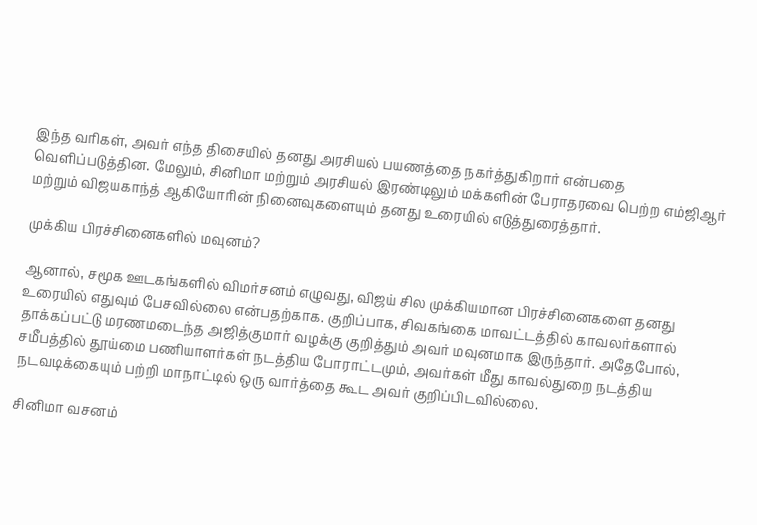இந்த வரிகள், அவர் எந்த திசையில் தனது அரசியல் பயணத்தை நகர்த்துகிறார் என்பதை வெளிப்படுத்தின. மேலும், சினிமா மற்றும் அரசியல் இரண்டிலும் மக்களின் பேராதரவை பெற்ற எம்ஜிஆர் மற்றும் விஜயகாந்த் ஆகியோரின் நினைவுகளையும் தனது உரையில் எடுத்துரைத்தார்.

முக்கிய பிரச்சினைகளில் மவுனம்?

ஆனால், சமூக ஊடகங்களில் விமர்சனம் எழுவது, விஜய் சில முக்கியமான பிரச்சினைகளை தனது உரையில் எதுவும் பேசவில்லை என்பதற்காக. குறிப்பாக, சிவகங்கை மாவட்டத்தில் காவலர்களால் தாக்கப்பட்டு மரணமடைந்த அஜித்குமார் வழக்கு குறித்தும் அவர் மவுனமாக இருந்தார். அதேபோல், சமீபத்தில் தூய்மை பணியாளர்கள் நடத்திய போராட்டமும், அவர்கள் மீது காவல்துறை நடத்திய நடவடிக்கையும் பற்றி மாநாட்டில் ஒரு வார்த்தை கூட அவர் குறிப்பிடவில்லை.

சினிமா வசனம்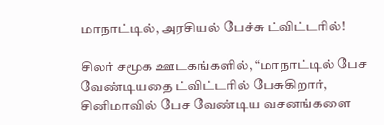மாநாட்டில், அரசியல் பேச்சு ட்விட்டரில்!

சிலர் சமூக ஊடகங்களில், “மாநாட்டில் பேச வேண்டியதை ட்விட்டரில் பேசுகிறார், சினிமாவில் பேச வேண்டிய வசனங்களை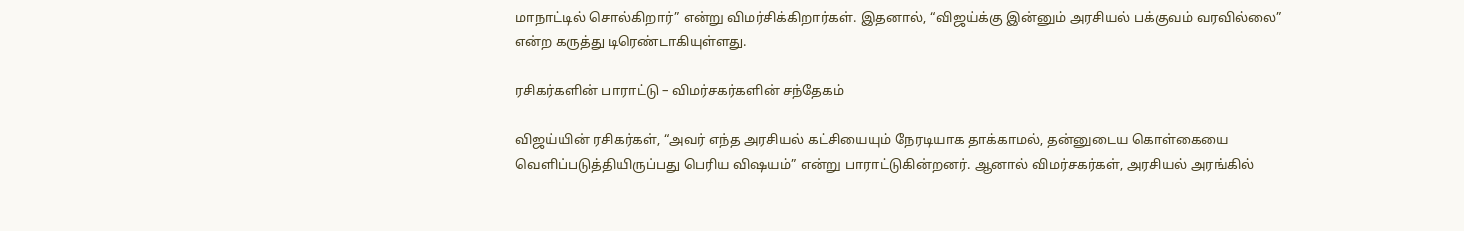மாநாட்டில் சொல்கிறார்” என்று விமர்சிக்கிறார்கள். இதனால், “விஜய்க்கு இன்னும் அரசியல் பக்குவம் வரவில்லை” என்ற கருத்து டிரெண்டாகியுள்ளது.

ரசிகர்களின் பாராட்டு – விமர்சகர்களின் சந்தேகம்

விஜய்யின் ரசிகர்கள், “அவர் எந்த அரசியல் கட்சியையும் நேரடியாக தாக்காமல், தன்னுடைய கொள்கையை வெளிப்படுத்தியிருப்பது பெரிய விஷயம்” என்று பாராட்டுகின்றனர். ஆனால் விமர்சகர்கள், அரசியல் அரங்கில்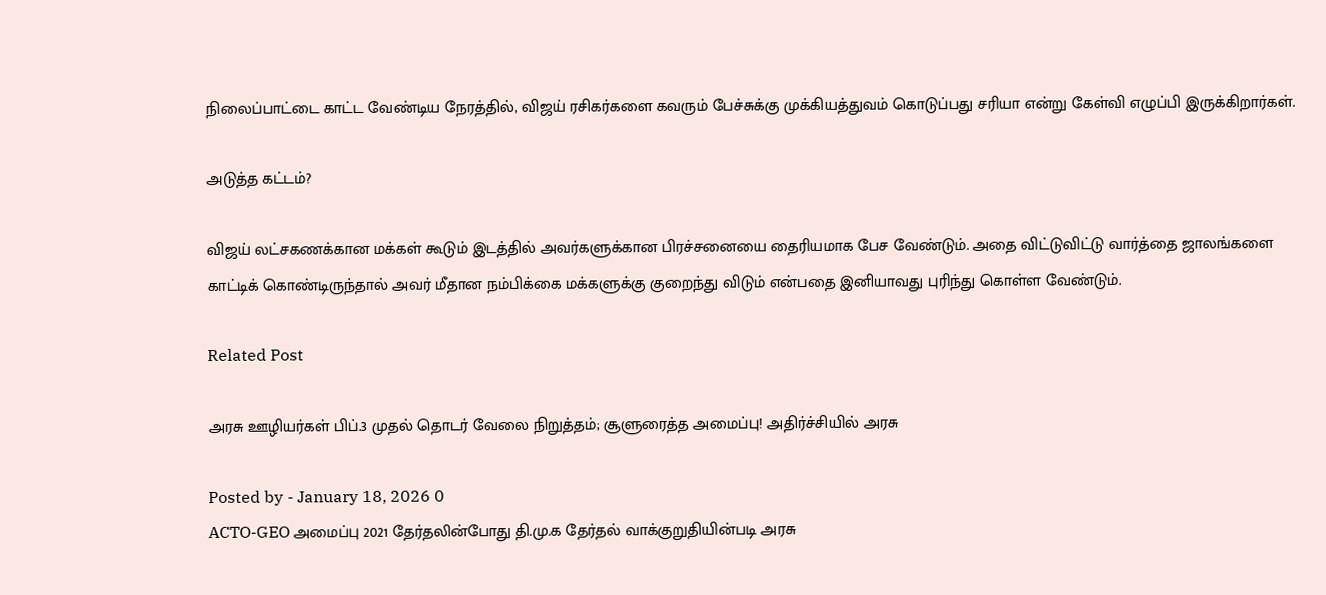நிலைப்பாட்டை காட்ட வேண்டிய நேரத்தில், விஜய் ரசிகர்களை கவரும் பேச்சுக்கு முக்கியத்துவம் கொடுப்பது சரியா என்று கேள்வி எழுப்பி இருக்கிறார்கள்.

அடுத்த கட்டம்?

விஜய் லட்சகணக்கான மக்கள் கூடும் இடத்தில் அவர்களுக்கான பிரச்சனையை தைரியமாக பேச வேண்டும். அதை விட்டுவிட்டு வார்த்தை ஜாலங்களை காட்டிக் கொண்டிருந்தால் அவர் மீதான நம்பிக்கை மக்களுக்கு குறைந்து விடும் என்பதை இனியாவது புரிந்து கொள்ள வேண்டும்.

Related Post

அரசு ஊழியர்கள் பிப்.3 முதல் தொடர் வேலை நிறுத்தம்; சூளுரைத்த அமைப்பு! அதிர்ச்சியில் அரசு

Posted by - January 18, 2026 0
ACTO-GEO அமைப்பு 2021 தேர்தலின்போது தி.மு.க தேர்தல் வாக்குறுதியின்படி அரசு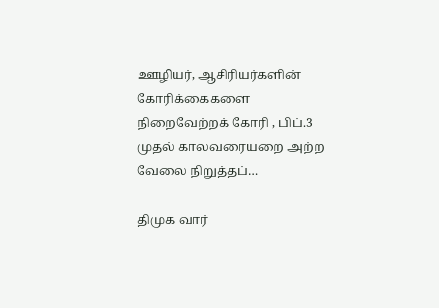ஊழியர், ஆசிரியர்களின் கோரிக்கைகளை நிறைவேற்றக் கோரி , பிப்.3 முதல் காலவரையறை அற்ற வேலை நிறுத்தப்…

திமுக வார்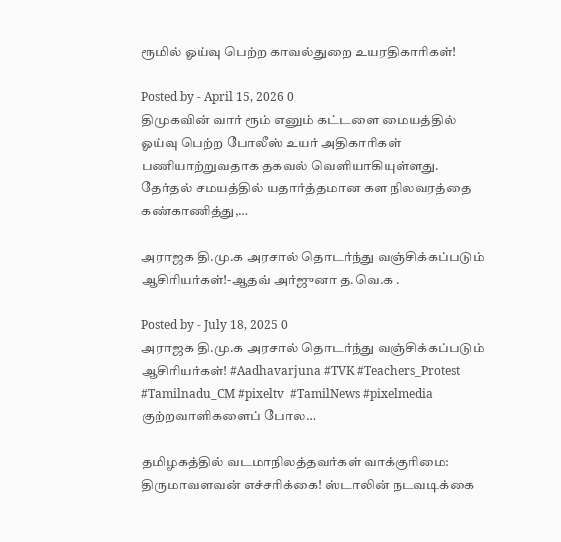ரூமில் ஓய்வு பெற்ற காவல்துறை உயரதிகாரிகள்!

Posted by - April 15, 2026 0
திமுகவின் வார் ரூம் எனும் கட்டளை மையத்தில் ஓய்வு பெற்ற போலீஸ் உயர் அதிகாரிகள் பணியாற்றுவதாக தகவல் வெளியாகியுள்ளது. தேர்தல் சமயத்தில் யதார்த்தமான கள நிலவரத்தை கண்காணித்து,…

அராஜக தி.மு.க அரசால் தொடர்ந்து வஞ்சிக்கப்படும் ஆசிரியர்கள்!-ஆதவ் அர்ஜுனா த.வெ.க .

Posted by - July 18, 2025 0
அராஜக தி.மு.க அரசால் தொடர்ந்து வஞ்சிக்கப்படும் ஆசிரியர்கள்! #Aadhavarjuna #TVK #Teachers_Protest #Tamilnadu_CM #pixeltv  #TamilNews #pixelmedia           குற்றவாளிகளைப் போல…

தமிழகத்தில் வடமாநிலத்தவர்கள் வாக்குரிமை: திருமாவளவன் எச்சரிக்கை! ஸ்டாலின் நடவடிக்கை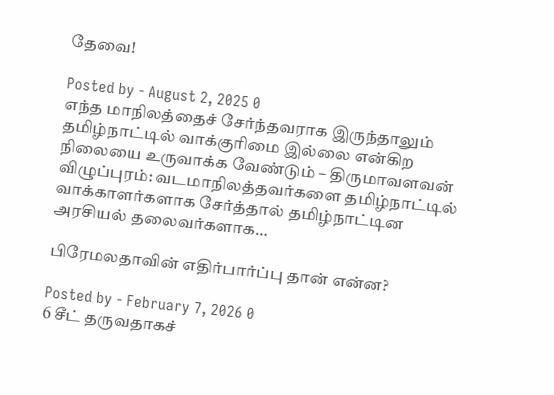தேவை!

Posted by - August 2, 2025 0
எந்த மாநிலத்தைச் சேர்ந்தவராக இருந்தாலும் தமிழ்நாட்டில் வாக்குரிமை இல்லை என்கிற நிலையை உருவாக்க வேண்டும் – திருமாவளவன் விழுப்புரம்: வடமாநிலத்தவர்களை தமிழ்நாட்டில் வாக்காளர்களாக சேர்த்தால் தமிழ்நாட்டின அரசியல் தலைவர்களாக…

பிரேமலதாவின் எதிர்பார்ப்பு தான் என்ன?

Posted by - February 7, 2026 0
6 சீட் தருவதாகச்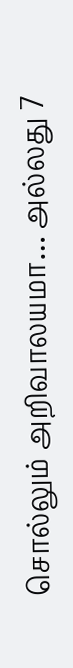சொல்லும் அறிவாலயமா… அல்லது 7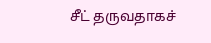சீட் தருவதாகச்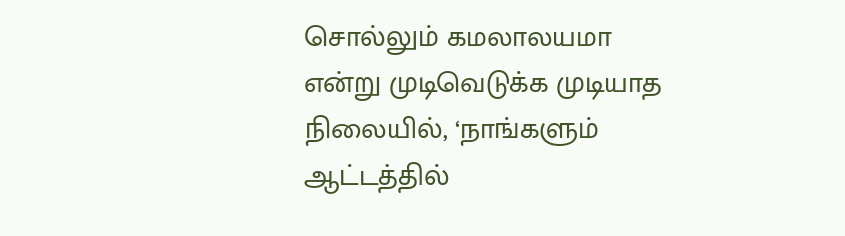சொல்லும் கமலாலயமா என்று முடிவெடுக்க முடியாத நிலையில், ‘நாங்களும் ஆட்டத்தில்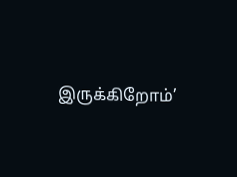இருக்கிறோம்’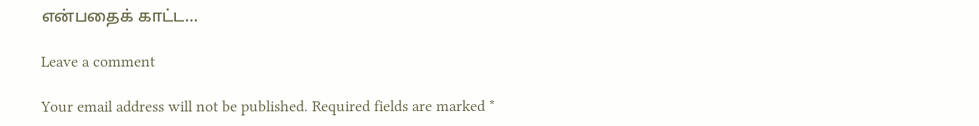என்பதைக் காட்ட…

Leave a comment

Your email address will not be published. Required fields are marked *